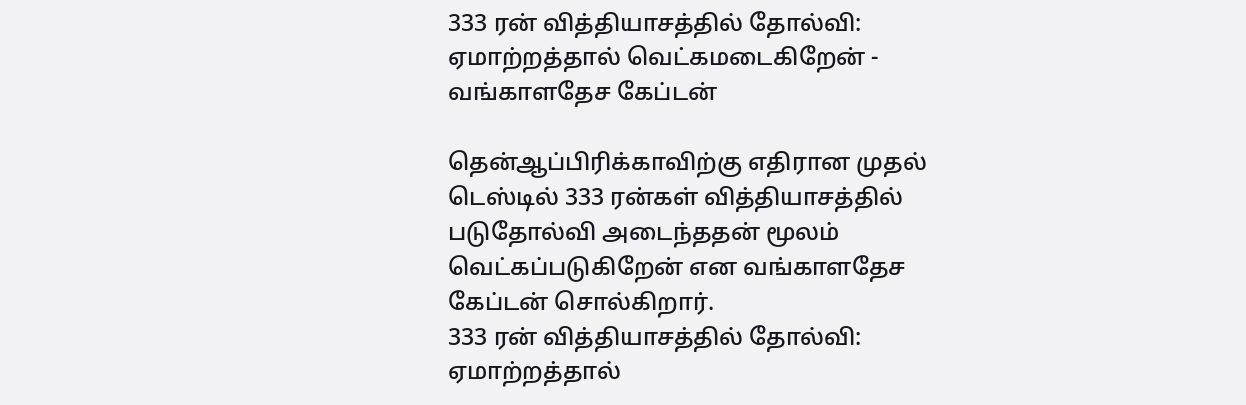333 ரன் வித்தியாசத்தில் தோல்வி: ஏமாற்றத்தால் வெட்கமடைகிறேன் - வங்காளதேச கேப்டன்

தென்ஆப்பிரிக்காவிற்கு எதிரான முதல் டெஸ்டில் 333 ரன்கள் வித்தியாசத்தில் படுதோல்வி அடைந்ததன் மூலம் வெட்கப்படுகிறேன் என வங்காளதேச கேப்டன் சொல்கிறார்.
333 ரன் வித்தியாசத்தில் தோல்வி: ஏமாற்றத்தால்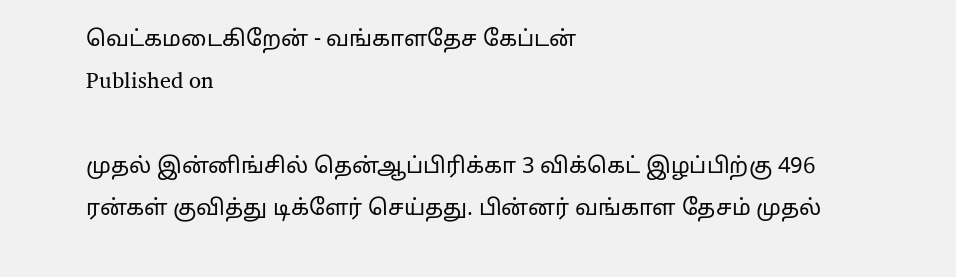வெட்கமடைகிறேன் - வங்காளதேச கேப்டன்
Published on

முதல் இன்னிங்சில் தென்ஆப்பிரிக்கா 3 விக்கெட் இழப்பிற்கு 496 ரன்கள் குவித்து டிக்ளேர் செய்தது. பின்னர் வங்காள தேசம் முதல்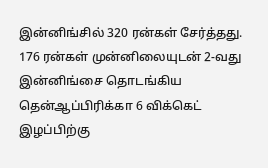இன்னிங்சில் 320 ரன்கள் சேர்த்தது. 176 ரன்கள் முன்னிலையுடன் 2-வது இன்னிங்சை தொடங்கிய தென்ஆப்பிரிக்கா 6 விக்கெட் இழப்பிற்கு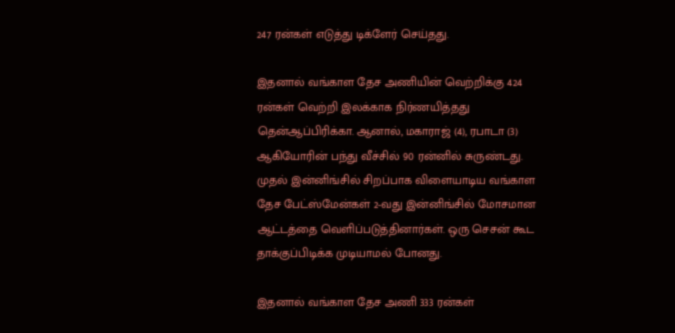247 ரன்கள் எடுத்து டிக்ளேர் செய்தது.

இதனால் வங்காள தேச அணியின் வெற்றிக்கு 424 ரன்கள் வெற்றி இலக்காக நிர்ணயித்தது தென்ஆப்பிரிக்கா. ஆனால், மகாராஜ் (4), ரபாடா (3) ஆகியோரின் பந்து வீச்சில் 90 ரன்னில் சுருண்டது. முதல் இன்னிங்சில் சிறப்பாக விளையாடிய வங்காள தேச பேட்ஸ்மேன்கள் 2-வது இன்னிங்சில் மோசமான ஆட்டத்தை வெளிப்படுத்தினார்கள். ஒரு செசன் கூட தாக்குப்பிடிக்க முடியாமல் போனது.

இதனால் வங்காள தேச அணி 333 ரன்கள்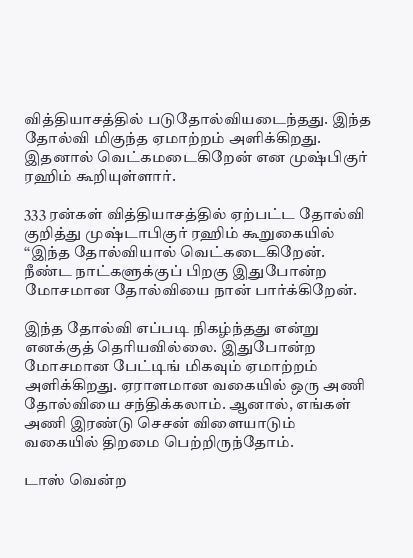வித்தியாசத்தில் படுதோல்வியடைந்தது. இந்த தோல்வி மிகுந்த ஏமாற்றம் அளிக்கிறது. இதனால் வெட்கமடைகிறேன் என முஷ்பிகுர் ரஹிம் கூறியுள்ளார்.

333 ரன்கள் வித்தியாசத்தில் ஏற்பட்ட தோல்வி குறித்து முஷ்டாபிகுர் ரஹிம் கூறுகையில் ‘‘இந்த தோல்வியால் வெட்கடைகிறேன். நீண்ட நாட்களுக்குப் பிறகு இதுபோன்ற மோசமான தோல்வியை நான் பார்க்கிறேன்.

இந்த தோல்வி எப்படி நிகழ்ந்தது என்று எனக்குத் தெரியவில்லை. இதுபோன்ற மோசமான பேட்டிங் மிகவும் ஏமாற்றம் அளிக்கிறது. ஏராளமான வகையில் ஒரு அணி தோல்வியை சந்திக்கலாம். ஆனால், எங்கள் அணி இரண்டு செசன் விளையாடும் வகையில் திறமை பெற்றிருந்தோம்.

டாஸ் வென்ற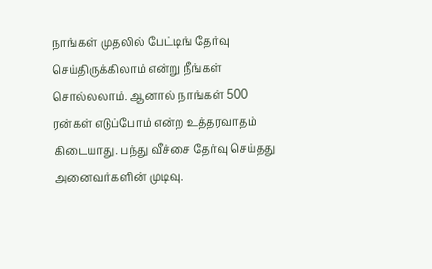நாங்கள் முதலில் பேட்டிங் தேர்வு செய்திருக்கிலாம் என்று நீங்கள் சொல்லலாம். ஆனால் நாங்கள் 500 ரன்கள் எடுப்போம் என்ற உத்தரவாதம் கிடையாது. பந்து வீச்சை தேர்வு செய்தது அனைவர்களின் முடிவு.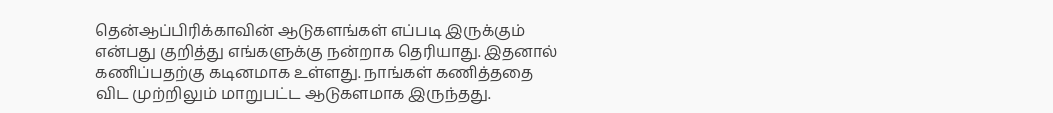தென்ஆப்பிரிக்காவின் ஆடுகளங்கள் எப்படி இருக்கும் என்பது குறித்து எங்களுக்கு நன்றாக தெரியாது. இதனால் கணிப்பதற்கு கடினமாக உள்ளது. நாங்கள் கணித்ததை விட முற்றிலும் மாறுபட்ட ஆடுகளமாக இருந்தது.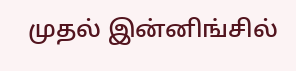முதல் இன்னிங்சில்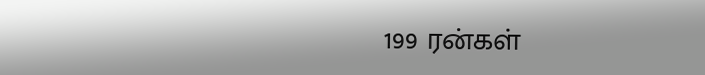199 ரன்கள்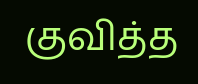குவித்த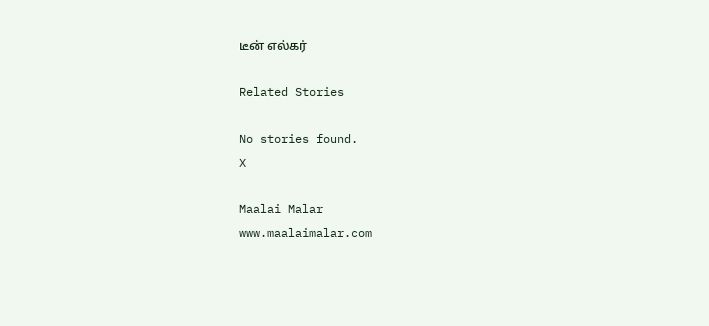டீன் எல்கர்

Related Stories

No stories found.
X

Maalai Malar
www.maalaimalar.com